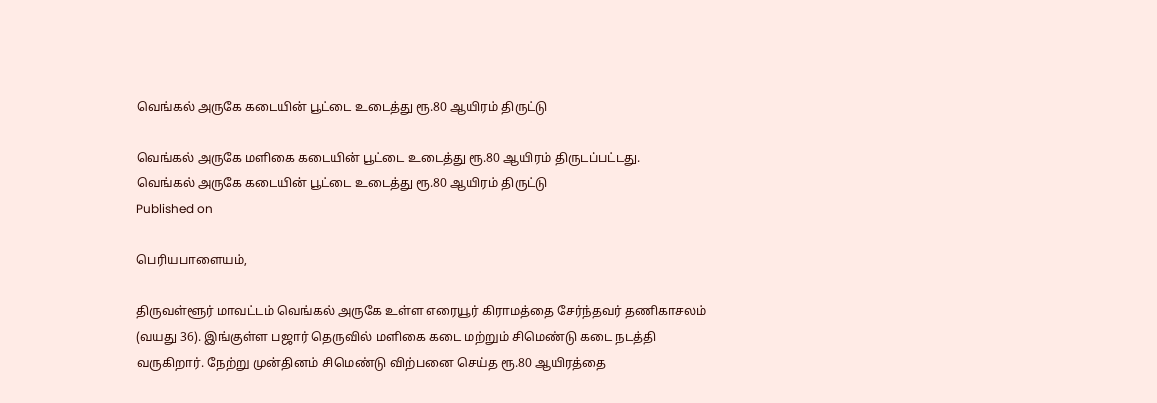வெங்கல் அருகே கடையின் பூட்டை உடைத்து ரூ.80 ஆயிரம் திருட்டு

வெங்கல் அருகே மளிகை கடையின் பூட்டை உடைத்து ரூ.80 ஆயிரம் திருடப்பட்டது.
வெங்கல் அருகே கடையின் பூட்டை உடைத்து ரூ.80 ஆயிரம் திருட்டு
Published on

பெரியபாளையம்,

திருவள்ளூர் மாவட்டம் வெங்கல் அருகே உள்ள எரையூர் கிராமத்தை சேர்ந்தவர் தணிகாசலம் (வயது 36). இங்குள்ள பஜார் தெருவில் மளிகை கடை மற்றும் சிமெண்டு கடை நடத்தி வருகிறார். நேற்று முன்தினம் சிமெண்டு விற்பனை செய்த ரூ.80 ஆயிரத்தை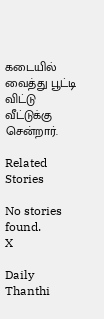கடையில் வைத்து பூட்டி விட்டு வீட்டுக்கு சென்றார்.

Related Stories

No stories found.
X

Daily Thanthi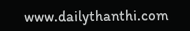www.dailythanthi.com